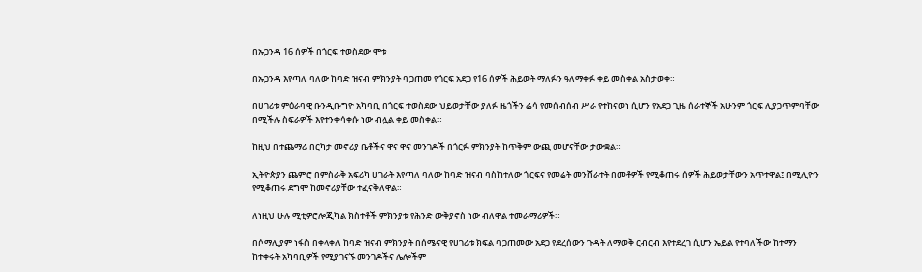በኡጋንዳ 16 ሰዎች በጎርፍ ተወስደው ሞቱ

በኡጋንዳ እየጣለ ባለው ከባድ ዝናብ ምክንያት ባጋጠመ የጎርፍ አደጋ የ16 ሰዎች ሕይወት ማለፉን ዓለማቀፉ ቀይ መስቀል አስታወቀ።

በሀገሪቱ ምዕራባዊ ቡንዲቡግዮ አካባቢ በጎርፍ ተወስደው ህይወታቸው ያለፉ ዜጎችን ሬሳ የመሰብሰብ ሥራ የተከናወነ ሲሆን የአደጋ ጊዜ ሰራተኞች አሁንም ጎርፍ ሊያጋጥምባቸው በሚችሉ ስፍራዎች እየተንቀሳቀሱ ነው ብሏል ቀይ መስቀል።

ከዚህ በተጨማሪ በርካታ መኖሪያ ቤቶችና ዋና ዋና መንገዶች በጎርፉ ምክንያት ከጥቅም ውጪ መሆናቸው ታውቋል።

ኢትዮጵያን ጨምሮ በምስራቅ አፍሪካ ሀገራት እየጣለ ባለው ከባድ ዝናብ ባስከተለው ጎርፍና የመሬት መንሸራተት በመቶዎች የሚቆጠሩ ሰዎች ሕይወታቸውን አጥተዋል፤ በሚሊዮን የሚቆጠሩ ደግሞ ከመኖሪያቸው ተፈናቅለዋል።

ለነዚህ ሁሉ ሚቲዎሮሎጂካል ክስተቶች ምክንያቱ የሕንድ ውቅያኖስ ነው ብለዋል ተመራማሪዎች።

በሶማሊያም ነፋስ በቀላቀለ ከባድ ዝናብ ምክንያት በሰሜናዊ የሀገሪቱ ክፍል ባጋጠመው አደጋ የደረሰውን ጉዳት ለማወቅ ርብርብ እየተደረገ ሲሆን ኤይል የተባለችው ከተማን ከተቀሩት አካባቢዎች የሚያገናኙ መንገዶችና ሌሎችም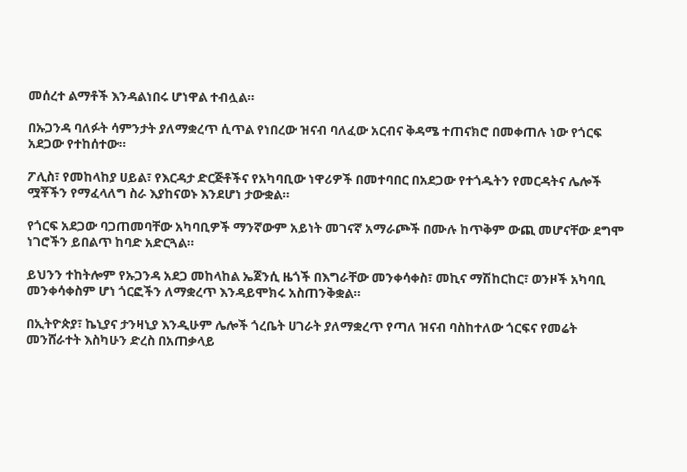መሰረተ ልማቶች እንዳልነበሩ ሆነዋል ተብሏል።

በኡጋንዳ ባለፉት ሳምንታት ያለማቋረጥ ሲጥል የነበረው ዝናብ ባለፈው አርብና ቅዳሜ ተጠናክሮ በመቀጠሉ ነው የጎርፍ አደጋው የተከሰተው።

ፖሊስ፣ የመከላከያ ሀይል፣ የእርዳታ ድርጅቶችና የአካባቢው ነዋሪዎች በመተባበር በአደጋው የተጎዱትን የመርዳትና ሌሎች ሟቾችን የማፈላለግ ስራ እያከናወኑ እንደሆነ ታውቋል።

የጎርፍ አደጋው ባጋጠመባቸው አካባቢዎች ማንኛውም አይነት መገናኛ አማራጮች በሙሉ ከጥቅም ውጪ መሆናቸው ደግሞ ነገሮችን ይበልጥ ከባድ አድርጓል።

ይህንን ተከትሎም የኡጋንዳ አደጋ መከላከል ኤጀንሲ ዜጎች በእግራቸው መንቀሳቀስ፣ መኪና ማሽከርከር፣ ወንዞች አካባቢ መንቀሳቀስም ሆነ ጎርፎችን ለማቋረጥ እንዳይሞክሩ አስጠንቅቋል።

በኢትዮጵያ፣ ኬኒያና ታንዛኒያ እንዲሁም ሌሎች ጎረቤት ሀገራት ያለማቋረጥ የጣለ ዝናብ ባስከተለው ጎርፍና የመሬት መንሸራተት እስካሁን ድረስ በአጠቃላይ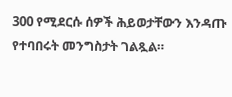300 የሚደርሱ ሰዎች ሕይወታቸውን እንዳጡ የተባበሩት መንግስታት ገልጿል።